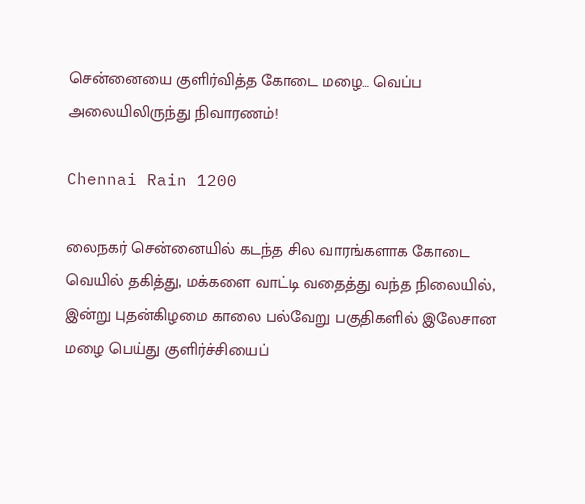சென்னையை குளிர்வித்த கோடை மழை… வெப்ப அலையிலிருந்து நிவாரணம்!

Chennai Rain 1200

லைநகர் சென்னையில் கடந்த சில வாரங்களாக கோடை வெயில் தகித்து, மக்களை வாட்டி வதைத்து வந்த நிலையில், இன்று புதன்கிழமை காலை பல்வேறு பகுதிகளில் இலேசான மழை பெய்து குளிர்ச்சியைப்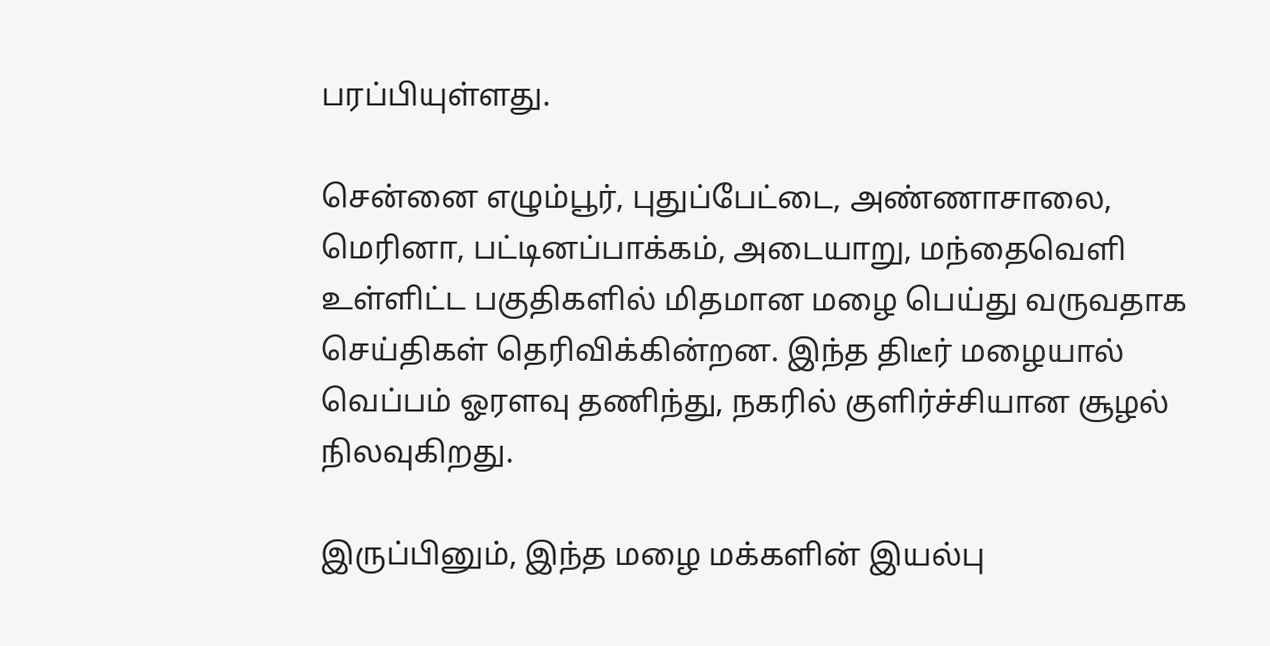பரப்பியுள்ளது.

சென்னை எழும்பூர், புதுப்பேட்டை, அண்ணாசாலை, மெரினா, பட்டினப்பாக்கம், அடையாறு, மந்தைவெளி உள்ளிட்ட பகுதிகளில் மிதமான மழை பெய்து வருவதாக செய்திகள் தெரிவிக்கின்றன. இந்த திடீர் மழையால் வெப்பம் ஓரளவு தணிந்து, நகரில் குளிர்ச்சியான சூழல் நிலவுகிறது.

இருப்பினும், இந்த மழை மக்களின் இயல்பு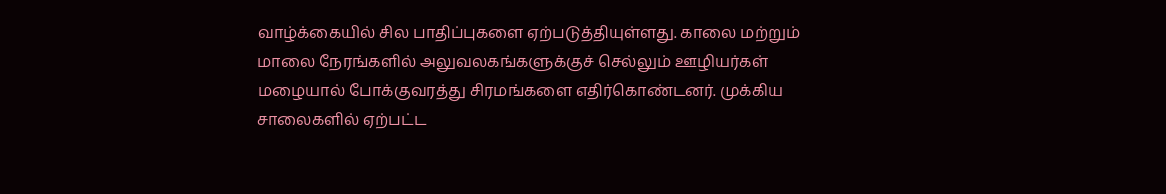வாழ்க்கையில் சில பாதிப்புகளை ஏற்படுத்தியுள்ளது. காலை மற்றும் மாலை நேரங்களில் அலுவலகங்களுக்குச் செல்லும் ஊழியர்கள் மழையால் போக்குவரத்து சிரமங்களை எதிர்கொண்டனர். முக்கிய சாலைகளில் ஏற்பட்ட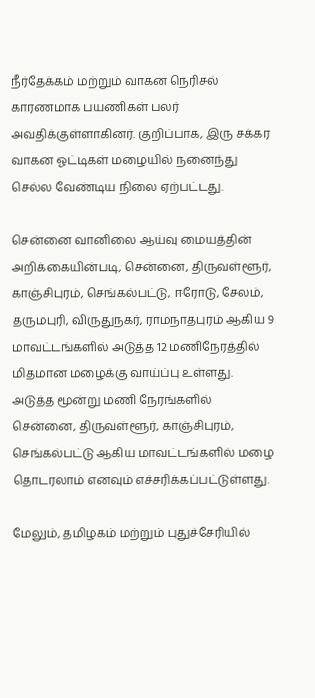நீர்தேக்கம் மற்றும் வாகன நெரிசல் காரணமாக பயணிகள் பலர் அவதிக்குள்ளாகினர். குறிப்பாக, இரு சக்கர வாகன ஓட்டிகள் மழையில் நனைந்து செல்ல வேண்டிய நிலை ஏற்பட்டது.

சென்னை வானிலை ஆய்வு மையத்தின் அறிக்கையின்படி, சென்னை, திருவள்ளூர், காஞ்சிபுரம், செங்கல்பட்டு, ஈரோடு, சேலம், தருமபுரி, விருதுநகர், ராமநாதபுரம் ஆகிய 9 மாவட்டங்களில் அடுத்த 12 மணிநேரத்தில் மிதமான மழைக்கு வாய்ப்பு உள்ளது. அடுத்த மூன்று மணி நேரங்களில் சென்னை, திருவள்ளூர், காஞ்சிபுரம், செங்கல்பட்டு ஆகிய மாவட்டங்களில் மழை தொடரலாம் எனவும் எச்சரிக்கப்பட்டுள்ளது.

மேலும், தமிழகம் மற்றும் புதுச்சேரியில்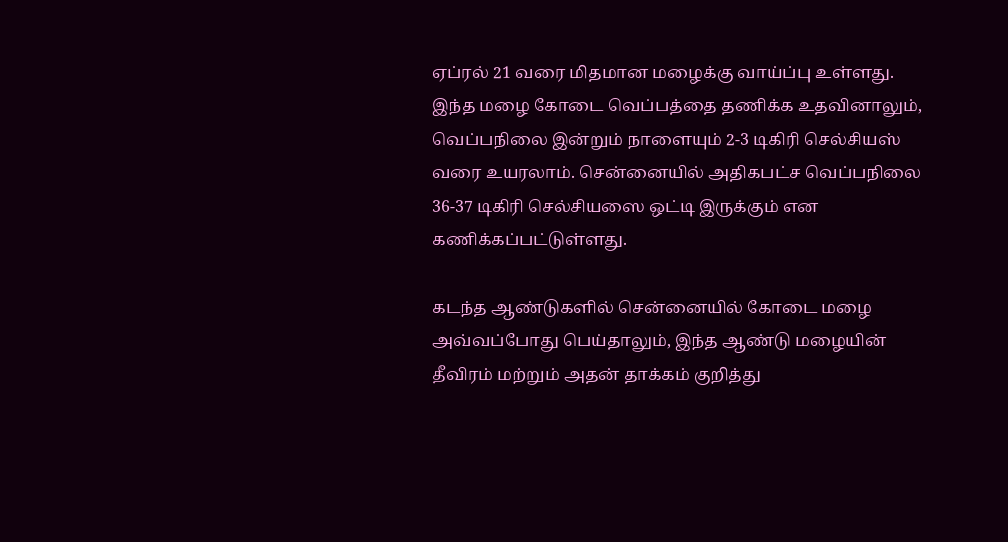ஏப்ரல் 21 வரை மிதமான மழைக்கு வாய்ப்பு உள்ளது. இந்த மழை கோடை வெப்பத்தை தணிக்க உதவினாலும், வெப்பநிலை இன்றும் நாளையும் 2-3 டிகிரி செல்சியஸ் வரை உயரலாம். சென்னையில் அதிகபட்ச வெப்பநிலை 36-37 டிகிரி செல்சியஸை ஒட்டி இருக்கும் என கணிக்கப்பட்டுள்ளது.

கடந்த ஆண்டுகளில் சென்னையில் கோடை மழை அவ்வப்போது பெய்தாலும், இந்த ஆண்டு மழையின் தீவிரம் மற்றும் அதன் தாக்கம் குறித்து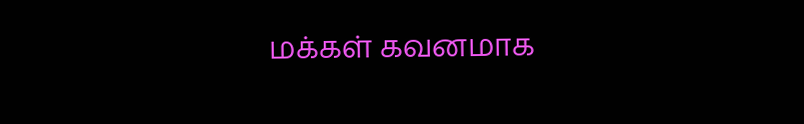மக்கள் கவனமாக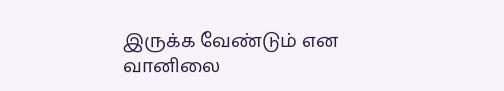இருக்க வேண்டும் என வானிலை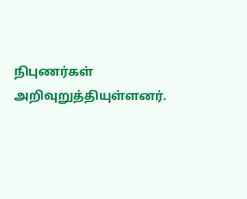நிபுணர்கள் அறிவுறுத்தியுள்ளனர்.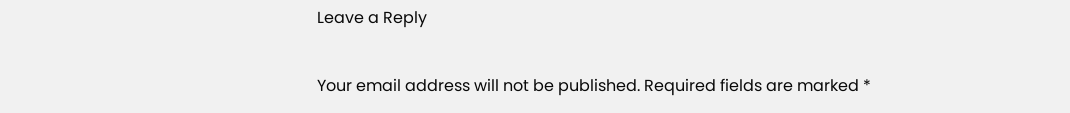Leave a Reply

Your email address will not be published. Required fields are marked *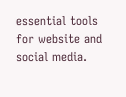essential tools for website and social media.